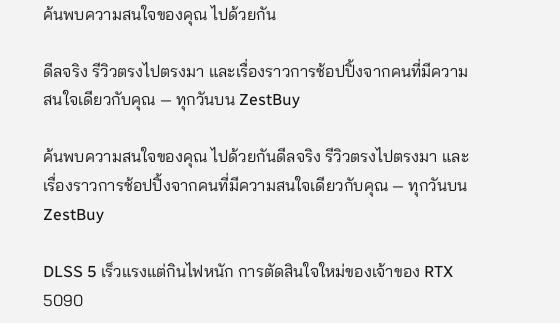ค้นพบความสนใจของคุณ ไปด้วยกัน

ดีลจริง รีวิวตรงไปตรงมา และเรื่องราวการช้อปปิ้งจากคนที่มีความสนใจเดียวกับคุณ — ทุกวันบน ZestBuy

ค้นพบความสนใจของคุณ ไปด้วยกันดีลจริง รีวิวตรงไปตรงมา และเรื่องราวการช้อปปิ้งจากคนที่มีความสนใจเดียวกับคุณ — ทุกวันบน ZestBuy

DLSS 5 เร็วแรงแต่กินไฟหนัก การตัดสินใจใหม่ของเจ้าของ RTX 5090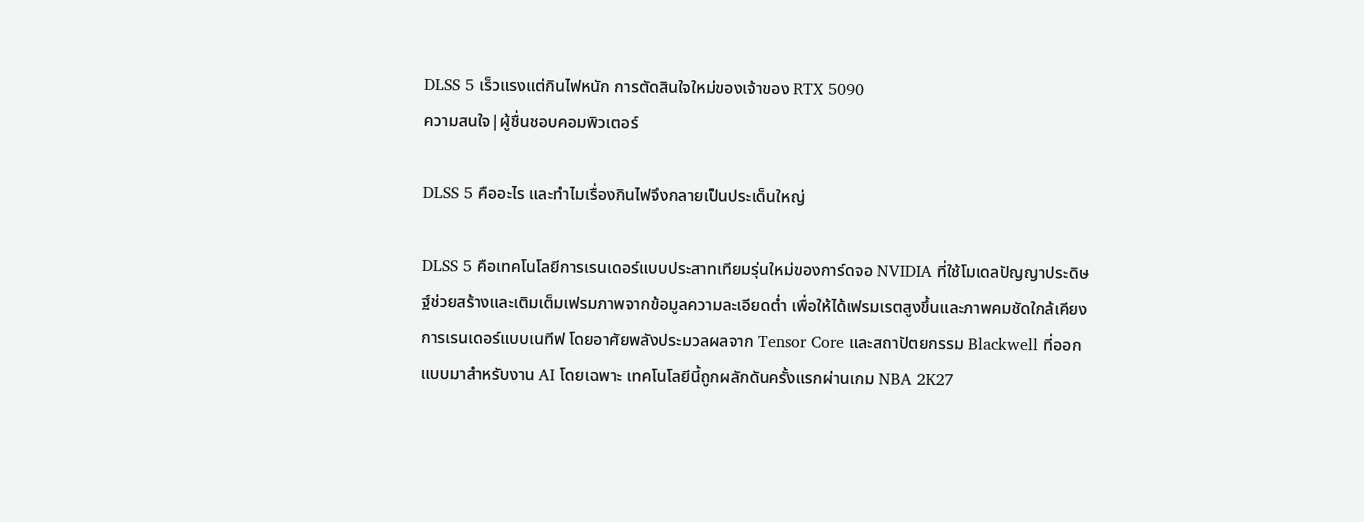DLSS 5 เร็วแรงแต่กินไฟหนัก การตัดสินใจใหม่ของเจ้าของ RTX 5090
ความสนใจ|ผู้ชื่นชอบคอมพิวเตอร์

DLSS 5 คืออะไร และทำไมเรื่องกินไฟจึงกลายเป็นประเด็นใหญ่

DLSS 5 คือเทคโนโลยีการเรนเดอร์แบบประสาทเทียมรุ่นใหม่ของการ์ดจอ NVIDIA ที่ใช้โมเดลปัญญาประดิษฐ์ช่วยสร้างและเติมเต็มเฟรมภาพจากข้อมูลความละเอียดต่ำ เพื่อให้ได้เฟรมเรตสูงขึ้นและภาพคมชัดใกล้เคียงการเรนเดอร์แบบเนทีฟ โดยอาศัยพลังประมวลผลจาก Tensor Core และสถาปัตยกรรม Blackwell ที่ออกแบบมาสำหรับงาน AI โดยเฉพาะ เทคโนโลยีนี้ถูกผลักดันครั้งแรกผ่านเกม NBA 2K27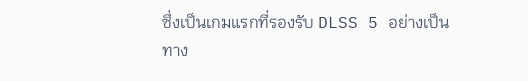ซึ่งเป็นเกมแรกที่รองรับ DLSS 5 อย่างเป็นทาง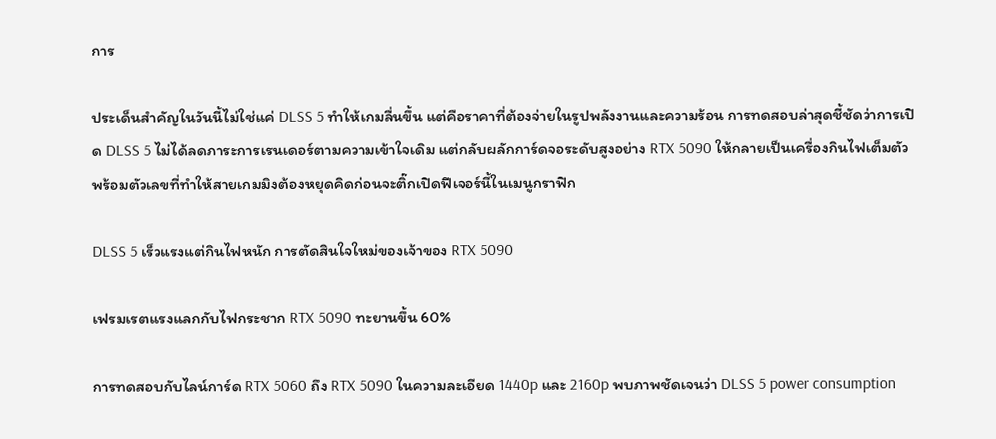การ

ประเด็นสำคัญในวันนี้ไม่ใช่แค่ DLSS 5 ทำให้เกมลื่นขึ้น แต่คือราคาที่ต้องจ่ายในรูปพลังงานและความร้อน การทดสอบล่าสุดชี้ชัดว่าการเปิด DLSS 5 ไม่ได้ลดภาระการเรนเดอร์ตามความเข้าใจเดิม แต่กลับผลักการ์ดจอระดับสูงอย่าง RTX 5090 ให้กลายเป็นเครื่องกินไฟเต็มตัว พร้อมตัวเลขที่ทำให้สายเกมมิงต้องหยุดคิดก่อนจะติ๊กเปิดฟีเจอร์นี้ในเมนูกราฟิก

DLSS 5 เร็วแรงแต่กินไฟหนัก การตัดสินใจใหม่ของเจ้าของ RTX 5090

เฟรมเรตแรงแลกกับไฟกระชาก RTX 5090 ทะยานขึ้น 60%

การทดสอบกับไลน์การ์ด RTX 5060 ถึง RTX 5090 ในความละเอียด 1440p และ 2160p พบภาพชัดเจนว่า DLSS 5 power consumption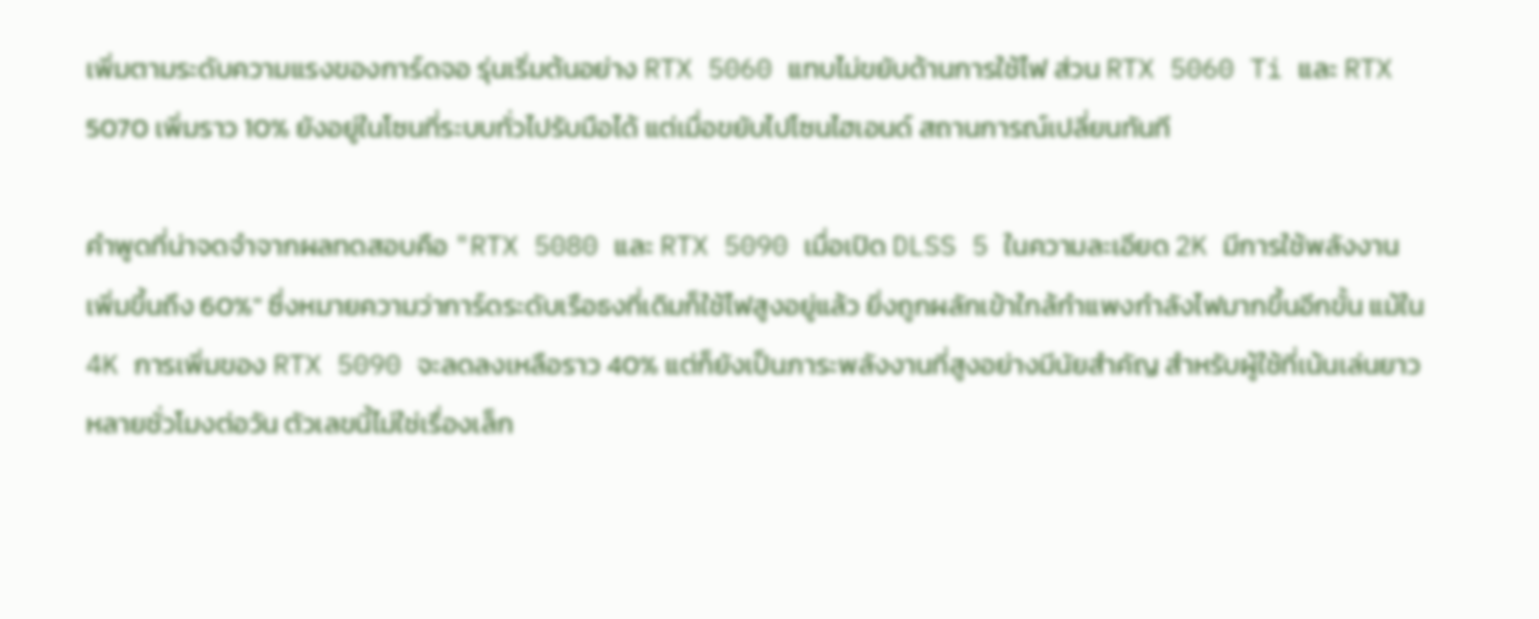เพิ่มตามระดับความแรงของการ์ดจอ รุ่นเริ่มต้นอย่าง RTX 5060 แทบไม่ขยับด้านการใช้ไฟ ส่วน RTX 5060 Ti และ RTX 5070 เพิ่มราว 10% ยังอยู่ในโซนที่ระบบทั่วไปรับมือได้ แต่เมื่อขยับไปโซนไฮเอนด์ สถานการณ์เปลี่ยนทันที

คำพูดที่น่าจดจำจากผลทดสอบคือ "RTX 5080 และ RTX 5090 เมื่อเปิด DLSS 5 ในความละเอียด 2K มีการใช้พลังงานเพิ่มขึ้นถึง 60%" ซึ่งหมายความว่าการ์ดระดับเรือธงที่เดิมก็ใช้ไฟสูงอยู่แล้ว ยิ่งถูกผลักเข้าใกล้กำแพงกำลังไฟมากขึ้นอีกขั้น แม้ใน 4K การเพิ่มของ RTX 5090 จะลดลงเหลือราว 40% แต่ก็ยังเป็นภาระพลังงานที่สูงอย่างมีนัยสำคัญ สำหรับผู้ใช้ที่เน้นเล่นยาวหลายชั่วโมงต่อวัน ตัวเลขนี้ไม่ใช่เรื่องเล็ก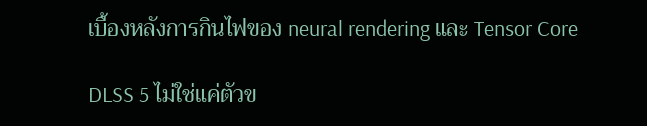เบื้องหลังการกินไฟของ neural rendering และ Tensor Core

DLSS 5 ไม่ใช่แค่ตัวข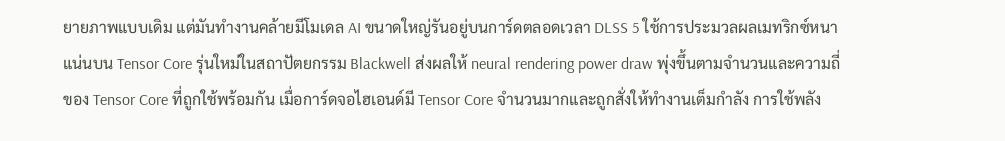ยายภาพแบบเดิม แต่มันทำงานคล้ายมีโมเดล AI ขนาดใหญ่รันอยู่บนการ์ดตลอดเวลา DLSS 5 ใช้การประมวลผลเมทริกซ์หนาแน่นบน Tensor Core รุ่นใหม่ในสถาปัตยกรรม Blackwell ส่งผลให้ neural rendering power draw พุ่งขึ้นตามจำนวนและความถี่ของ Tensor Core ที่ถูกใช้พร้อมกัน เมื่อการ์ดจอไฮเอนด์มี Tensor Core จำนวนมากและถูกสั่งให้ทำงานเต็มกำลัง การใช้พลัง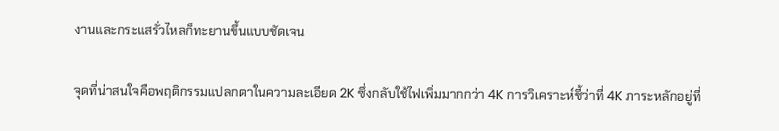งานและกระแสรั่วไหลก็ทะยานขึ้นแบบชัดเจน

จุดที่น่าสนใจคือพฤติกรรมแปลกตาในความละเอียด 2K ซึ่งกลับใช้ไฟเพิ่มมากกว่า 4K การวิเคราะห์ชี้ว่าที่ 4K ภาระหลักอยู่ที่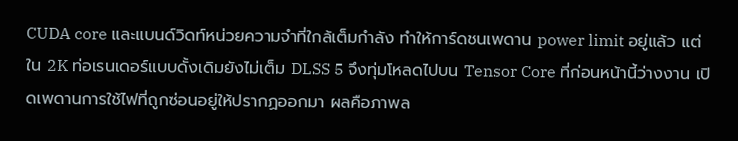CUDA core และแบนด์วิดท์หน่วยความจำที่ใกล้เต็มกำลัง ทำให้การ์ดชนเพดาน power limit อยู่แล้ว แต่ใน 2K ท่อเรนเดอร์แบบดั้งเดิมยังไม่เต็ม DLSS 5 จึงทุ่มโหลดไปบน Tensor Core ที่ก่อนหน้านี้ว่างงาน เปิดเพดานการใช้ไฟที่ถูกซ่อนอยู่ให้ปรากฏออกมา ผลคือภาพล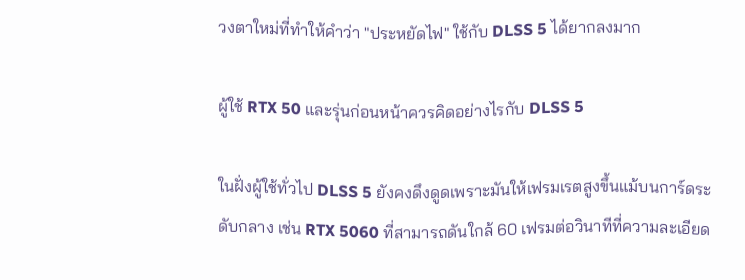วงตาใหม่ที่ทำให้คำว่า "ประหยัดไฟ" ใช้กับ DLSS 5 ได้ยากลงมาก

ผู้ใช้ RTX 50 และรุ่นก่อนหน้าควรคิดอย่างไรกับ DLSS 5

ในฝั่งผู้ใช้ทั่วไป DLSS 5 ยังคงดึงดูดเพราะมันให้เฟรมเรตสูงขึ้นแม้บนการ์ดระดับกลาง เช่น RTX 5060 ที่สามารถดันใกล้ 60 เฟรมต่อวินาทีที่ความละเอียด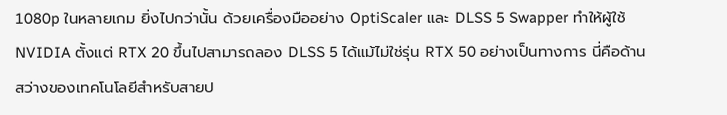1080p ในหลายเกม ยิ่งไปกว่านั้น ด้วยเครื่องมืออย่าง OptiScaler และ DLSS 5 Swapper ทำให้ผู้ใช้ NVIDIA ตั้งแต่ RTX 20 ขึ้นไปสามารถลอง DLSS 5 ได้แม้ไม่ใช่รุ่น RTX 50 อย่างเป็นทางการ นี่คือด้านสว่างของเทคโนโลยีสำหรับสายป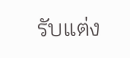รับแต่ง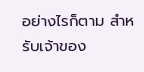อย่างไรก็ตาม สำหรับเจ้าของ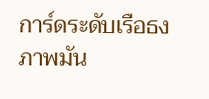การ์ดระดับเรือธง ภาพมัน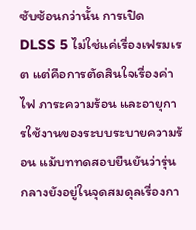ซับซ้อนกว่านั้น การเปิด DLSS 5 ไม่ใช่แค่เรื่องเฟรมเรต แต่คือการตัดสินใจเรื่องค่าไฟ ภาระความร้อน และอายุการใช้งานของระบบระบายความร้อน แม้บททดสอบยืนยันว่ารุ่นกลางยังอยู่ในจุดสมดุลเรื่องกา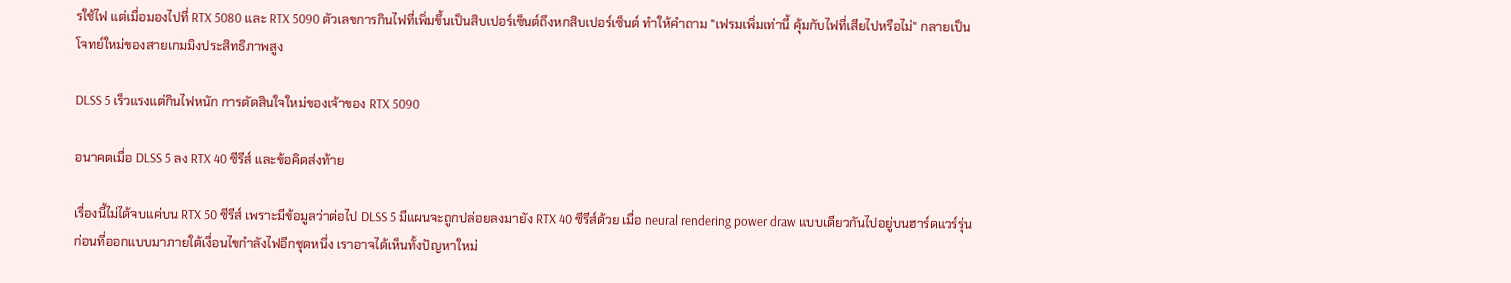รใช้ไฟ แต่เมื่อมองไปที่ RTX 5080 และ RTX 5090 ตัวเลขการกินไฟที่เพิ่มขึ้นเป็นสิบเปอร์เซ็นต์ถึงหกสิบเปอร์เซ็นต์ ทำให้คำถาม "เฟรมเพิ่มเท่านี้ คุ้มกับไฟที่เสียไปหรือไม่" กลายเป็นโจทย์ใหม่ของสายเกมมิงประสิทธิภาพสูง

DLSS 5 เร็วแรงแต่กินไฟหนัก การตัดสินใจใหม่ของเจ้าของ RTX 5090

อนาคตเมื่อ DLSS 5 ลง RTX 40 ซีรีส์ และข้อคิดส่งท้าย

เรื่องนี้ไม่ได้จบแค่บน RTX 50 ซีรีส์ เพราะมีข้อมูลว่าต่อไป DLSS 5 มีแผนจะถูกปล่อยลงมายัง RTX 40 ซีรีส์ด้วย เมื่อ neural rendering power draw แบบเดียวกันไปอยู่บนฮาร์ดแวร์รุ่นก่อนที่ออกแบบมาภายใต้เงื่อนไขกำลังไฟอีกชุดหนึ่ง เราอาจได้เห็นทั้งปัญหาใหม่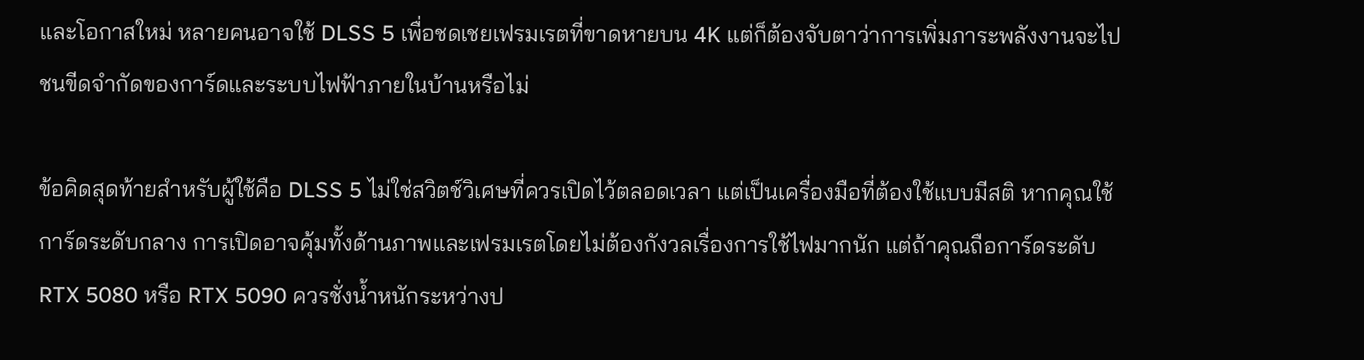และโอกาสใหม่ หลายคนอาจใช้ DLSS 5 เพื่อชดเชยเฟรมเรตที่ขาดหายบน 4K แต่ก็ต้องจับตาว่าการเพิ่มภาระพลังงานจะไปชนขีดจำกัดของการ์ดและระบบไฟฟ้าภายในบ้านหรือไม่

ข้อคิดสุดท้ายสำหรับผู้ใช้คือ DLSS 5 ไม่ใช่สวิตช์วิเศษที่ควรเปิดไว้ตลอดเวลา แต่เป็นเครื่องมือที่ต้องใช้แบบมีสติ หากคุณใช้การ์ดระดับกลาง การเปิดอาจคุ้มทั้งด้านภาพและเฟรมเรตโดยไม่ต้องกังวลเรื่องการใช้ไฟมากนัก แต่ถ้าคุณถือการ์ดระดับ RTX 5080 หรือ RTX 5090 ควรชั่งน้ำหนักระหว่างป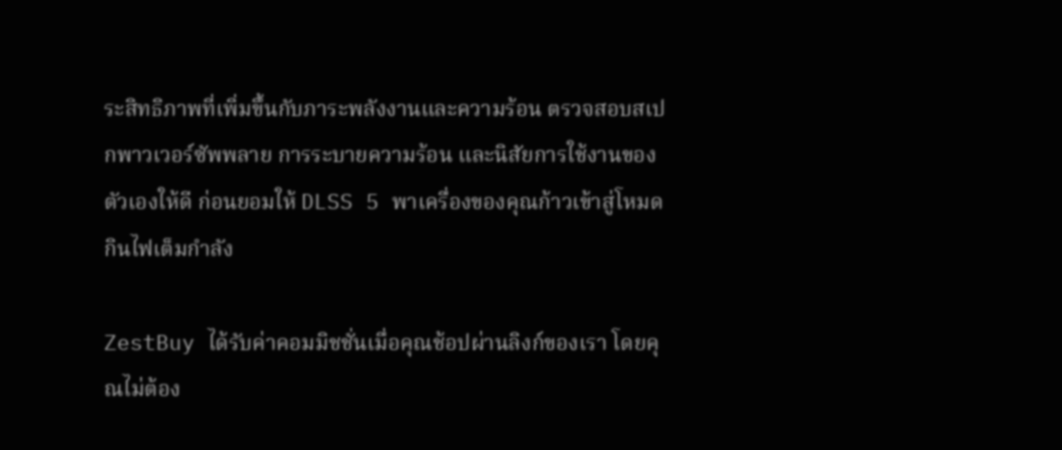ระสิทธิภาพที่เพิ่มขึ้นกับภาระพลังงานและความร้อน ตรวจสอบสเปกพาวเวอร์ซัพพลาย การระบายความร้อน และนิสัยการใช้งานของตัวเองให้ดี ก่อนยอมให้ DLSS 5 พาเครื่องของคุณก้าวเข้าสู่โหมดกินไฟเต็มกำลัง

ZestBuy ได้รับค่าคอมมิชชั่นเมื่อคุณช้อปผ่านลิงก์ของเรา โดยคุณไม่ต้อง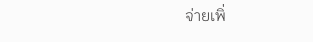จ่ายเพิ่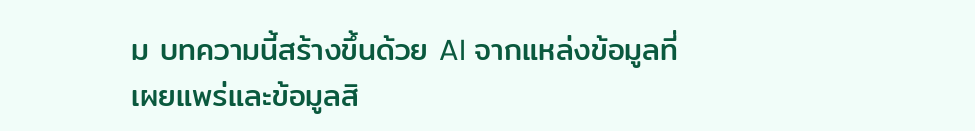ม บทความนี้สร้างขึ้นด้วย AI จากแหล่งข้อมูลที่เผยแพร่และข้อมูลสิ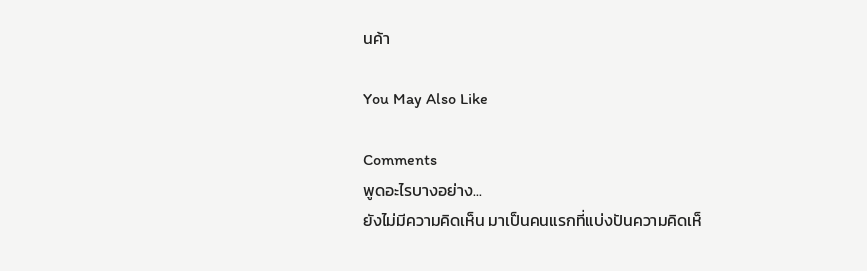นค้า

You May Also Like

Comments
พูดอะไรบางอย่าง...
ยังไม่มีความคิดเห็น มาเป็นคนแรกที่แบ่งปันความคิดเห็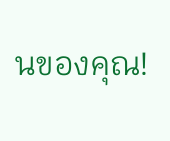นของคุณ!